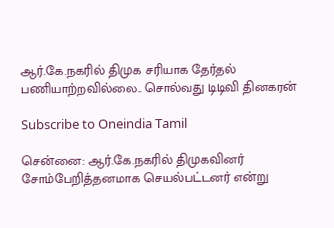ஆர்.கே.நகரில் திமுக சரியாக தேர்தல் பணியாற்றவில்லை.. சொல்வது டிடிவி தினகரன்

Subscribe to Oneindia Tamil

சென்னை: ஆர்.கே.நகரில் திமுகவினர் சோம்பேறித்தனமாக செயல்பட்டனர் என்று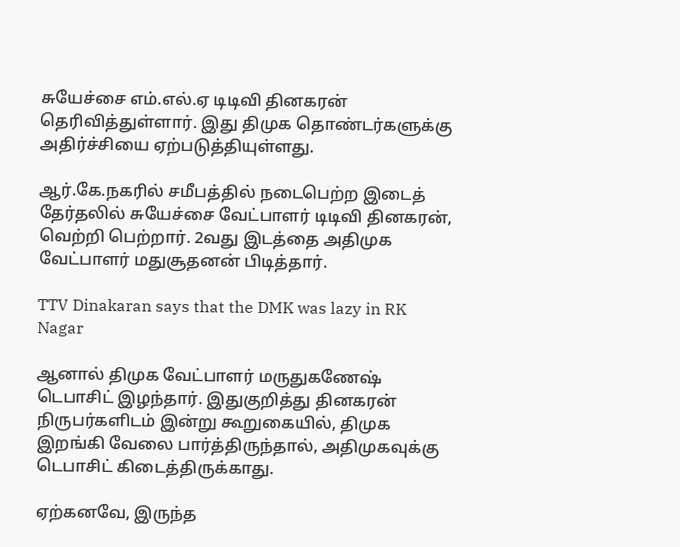சுயேச்சை எம்.எல்.ஏ டிடிவி தினகரன் தெரிவித்துள்ளார். இது திமுக தொண்டர்களுக்கு அதிர்ச்சியை ஏற்படுத்தியுள்ளது.

ஆர்.கே.நகரில் சமீபத்தில் நடைபெற்ற இடைத் தேர்தலில் சுயேச்சை வேட்பாளர் டிடிவி தினகரன், வெற்றி பெற்றார். 2வது இடத்தை அதிமுக வேட்பாளர் மதுசூதனன் பிடித்தார்.

TTV Dinakaran says that the DMK was lazy in RK Nagar

ஆனால் திமுக வேட்பாளர் மருதுகணேஷ் டெபாசிட் இழந்தார். இதுகுறித்து தினகரன் நிருபர்களிடம் இன்று கூறுகையில், திமுக இறங்கி வேலை பார்த்திருந்தால், அதிமுகவுக்கு டெபாசிட் கிடைத்திருக்காது.

ஏற்கனவே, இருந்த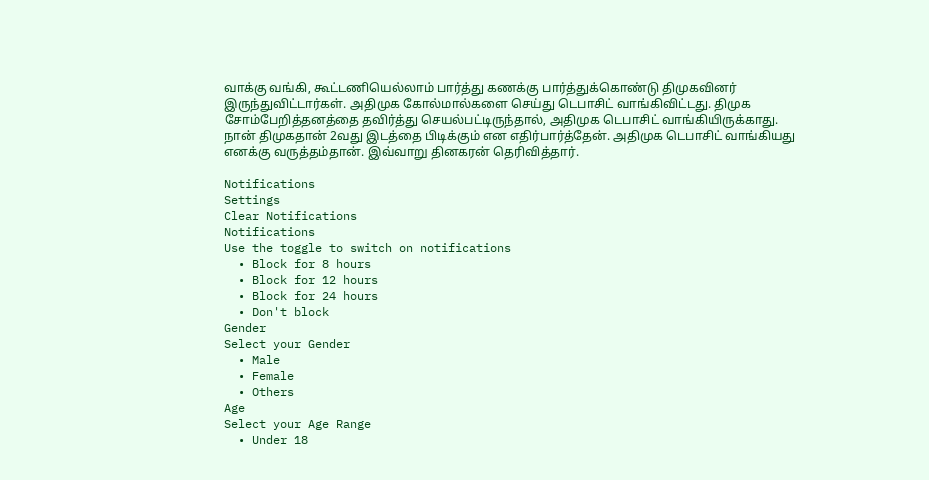வாக்கு வங்கி, கூட்டணியெல்லாம் பார்த்து கணக்கு பார்த்துக்கொண்டு திமுகவினர் இருந்துவிட்டார்கள். அதிமுக கோல்மால்களை செய்து டெபாசிட் வாங்கிவிட்டது. திமுக சோம்பேறித்தனத்தை தவிர்த்து செயல்பட்டிருந்தால், அதிமுக டெபாசிட் வாங்கியிருக்காது. நான் திமுகதான் 2வது இடத்தை பிடிக்கும் என எதிர்பார்த்தேன். அதிமுக டெபாசிட் வாங்கியது எனக்கு வருத்தம்தான். இவ்வாறு தினகரன் தெரிவித்தார்.

Notifications
Settings
Clear Notifications
Notifications
Use the toggle to switch on notifications
  • Block for 8 hours
  • Block for 12 hours
  • Block for 24 hours
  • Don't block
Gender
Select your Gender
  • Male
  • Female
  • Others
Age
Select your Age Range
  • Under 18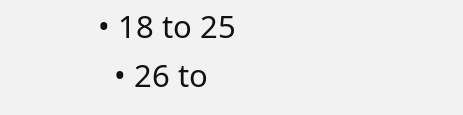• 18 to 25
  • 26 to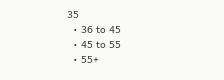35
  • 36 to 45
  • 45 to 55
  • 55+